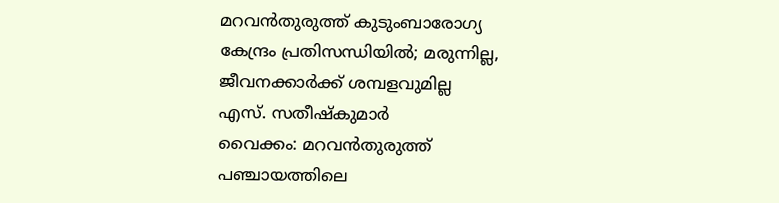മറവൻതുരുത്ത് കുടുംബാരോഗ്യ കേന്ദ്രം പ്രതിസന്ധിയിൽ; മരുന്നില്ല, ജീവനക്കാർക്ക് ശമ്പളവുമില്ല
എസ്. സതീഷ്കുമാർ
വൈക്കം: മറവൻതുരുത്ത് പഞ്ചായത്തിലെ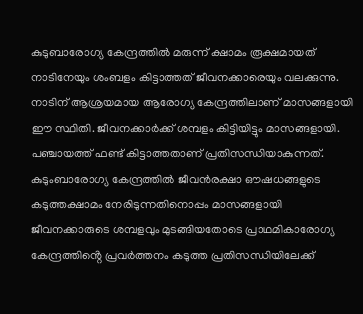കുടുബാരോഗ്യ കേന്ദ്രത്തിൽ മരുന്ന് ക്ഷാമം രൂക്ഷമായത് നാടിനേയും ശംബളം കിട്ടാത്തത് ജീവനക്കാരെയും വലക്കുന്നു. നാടിന് ആശ്രയമായ ആരോഗ്യ കേന്ദ്രത്തിലാണ് മാസങ്ങളായി ഈ സ്ഥിതി. ജീവനക്കാർക്ക് ശമ്പളം കിട്ടിയിട്ടും മാസങ്ങളായി. പഞ്ചായത്ത് ഫണ്ട് കിട്ടാത്തതാണ് പ്രതിസന്ധിയാകുന്നത്.
കുടുംബാരോഗ്യ കേന്ദ്രത്തിൽ ജീവൻരക്ഷാ ഔഷധങ്ങളുടെ കടുത്തക്ഷാമം നേരിടുന്നതിനൊപ്പം മാസങ്ങളായി ജീവനക്കാരുടെ ശമ്പളവും മുടങ്ങിയതോടെ പ്രാഥമികാരോഗ്യ കേന്ദ്രത്തിൻ്റെ പ്രവർത്തനം കടുത്ത പ്രതിസന്ധിയിലേക്ക്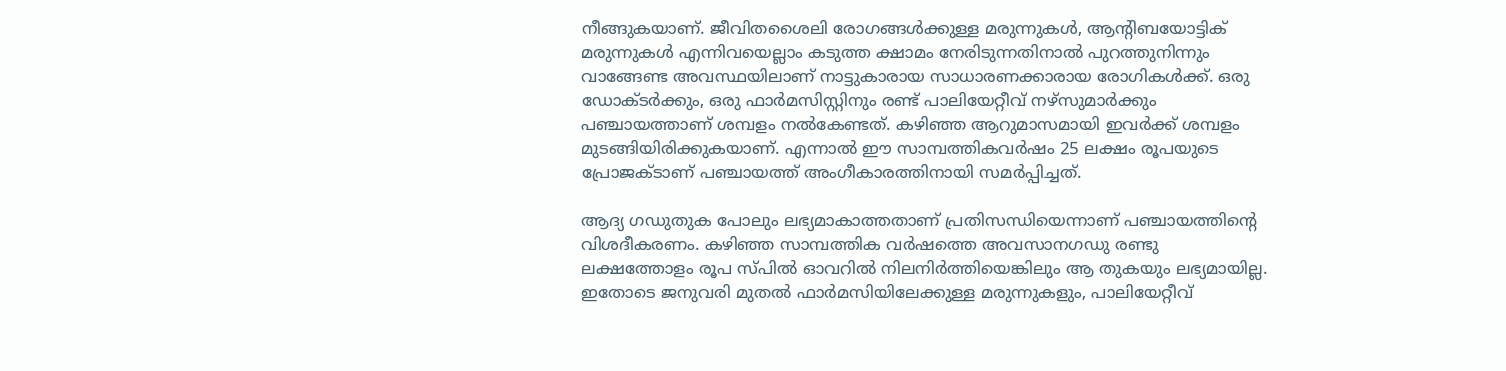നീങ്ങുകയാണ്. ജീവിതശൈലി രോഗങ്ങൾക്കുള്ള മരുന്നുകൾ, ആന്റിബയോട്ടിക് മരുന്നുകൾ എന്നിവയെല്ലാം കടുത്ത ക്ഷാമം നേരിടുന്നതിനാൽ പുറത്തുനിന്നും വാങ്ങേണ്ട അവസ്ഥയിലാണ് നാട്ടുകാരായ സാധാരണക്കാരായ രോഗികൾക്ക്. ഒരു ഡോക്ടർക്കും, ഒരു ഫാർമസിസ്റ്റിനും രണ്ട് പാലിയേറ്റീവ് നഴ്സുമാർക്കും പഞ്ചായത്താണ് ശമ്പളം നൽകേണ്ടത്. കഴിഞ്ഞ ആറുമാസമായി ഇവർക്ക് ശമ്പളം മുടങ്ങിയിരിക്കുകയാണ്. എന്നാൽ ഈ സാമ്പത്തികവർഷം 25 ലക്ഷം രൂപയുടെ പ്രോജക്ടാണ് പഞ്ചായത്ത് അംഗീകാരത്തിനായി സമർപ്പിച്ചത്.

ആദ്യ ഗഡുതുക പോലും ലഭ്യമാകാത്തതാണ് പ്രതിസന്ധിയെന്നാണ് പഞ്ചായത്തിൻ്റെ വിശദീകരണം. കഴിഞ്ഞ സാമ്പത്തിക വർഷത്തെ അവസാനഗഡു രണ്ടു ലക്ഷത്തോളം രൂപ സ്പിൽ ഓവറിൽ നിലനിർത്തിയെങ്കിലും ആ തുകയും ലഭ്യമായില്ല. ഇതോടെ ജനുവരി മുതൽ ഫാർമസിയിലേക്കുള്ള മരുന്നുകളും, പാലിയേറ്റീവ്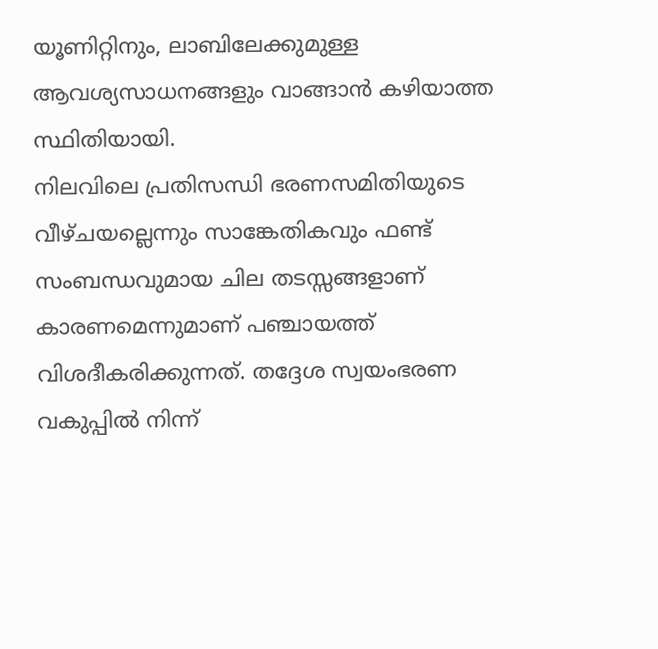യൂണിറ്റിനും, ലാബിലേക്കുമുള്ള ആവശ്യസാധനങ്ങളും വാങ്ങാൻ കഴിയാത്ത സ്ഥിതിയായി.
നിലവിലെ പ്രതിസന്ധി ഭരണസമിതിയുടെ വീഴ്ചയല്ലെന്നും സാങ്കേതികവും ഫണ്ട് സംബന്ധവുമായ ചില തടസ്സങ്ങളാണ് കാരണമെന്നുമാണ് പഞ്ചായത്ത് വിശദീകരിക്കുന്നത്. തദ്ദേശ സ്വയംഭരണ വകുപ്പിൽ നിന്ന്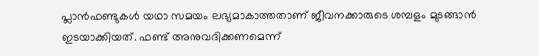പ്ലാൻഫണ്ടുകൾ യഥാ സമയം ലഭ്യമാകാത്തതാണ് ജീവനക്കാരുടെ ശമ്പളം മുടങ്ങാൻ ഇടയാക്കിയത്. ഫണ്ട് അനുവദിക്കണമെന്ന്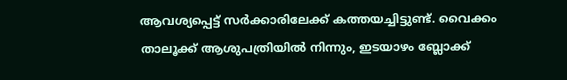ആവശ്യപ്പെട്ട് സർക്കാരിലേക്ക് കത്തയച്ചിട്ടുണ്ട്. വൈക്കം താലൂക്ക് ആശുപത്രിയിൽ നിന്നും, ഇടയാഴം ബ്ലോക്ക്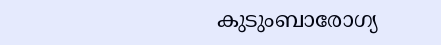കുടുംബാരോഗ്യ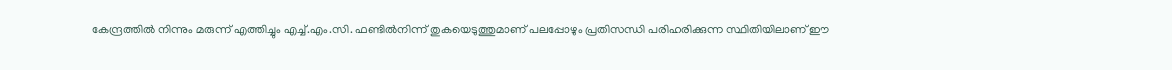കേന്ദ്രത്തിൽ നിന്നും മരുന്ന് എത്തിച്ചും എച്ച്.എം.സി. ഫണ്ടിൽനിന്ന് തുകയെടുത്തുമാണ് പലപ്പോഴും പ്രതിസന്ധി പരിഹരിക്കുന്ന സ്ഥിതിയിലാണ് ഈ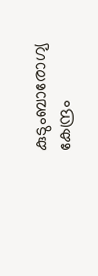കുടുംബാരോഗ്യ കേന്ദ്രം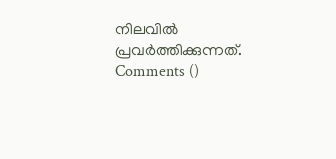നിലവിൽ പ്രവർത്തിക്കുന്നത്.
Comments ()